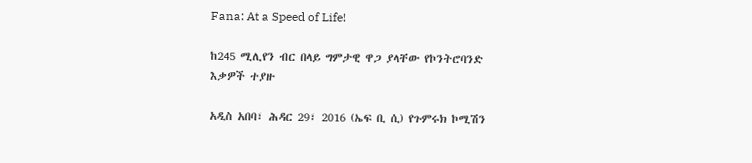Fana: At a Speed of Life!

ከ245 ሚሊየን ብር በላይ ግምታዊ ዋጋ ያላቸው የኮንትሮባንድ እቃዎች ተያዙ

አዲስ አበባ፣ ሕዳር 29፣ 2016 (ኤፍ ቢ ሲ) የጉምሩክ ኮሚሽን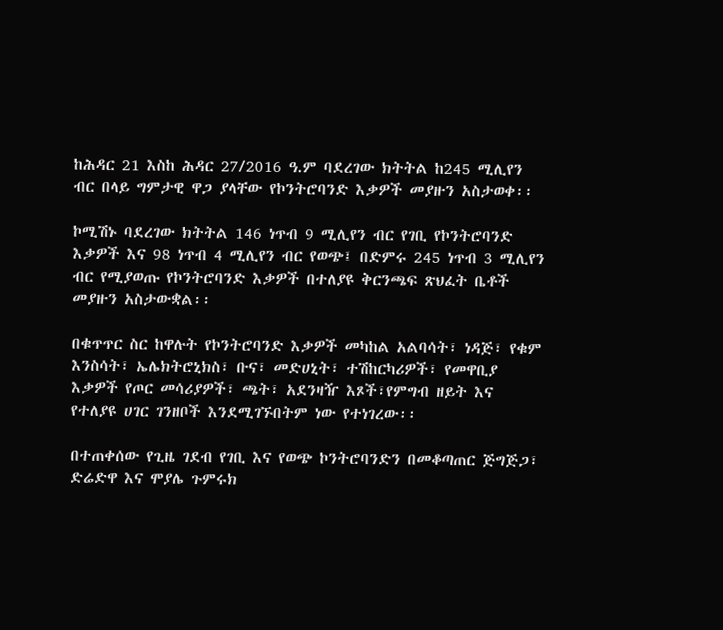ከሕዳር 21 እስከ ሕዳር 27/2016 ዓ.ም ባደረገው ክትትል ከ245 ሚሊየን ብር በላይ ግምታዊ ዋጋ ያላቸው የኮንትሮባንድ እቃዎች መያዙን አስታወቀ፡፡

ኮሚሽኑ ባደረገው ክትትል 146 ነጥብ 9 ሚሊየን ብር የገቢ የኮንትሮባንድ እቃዎች እና 98 ነጥብ 4 ሚሊየን ብር የወጭ፤ በድምሩ 245 ነጥብ 3 ሚሊየን ብር የሚያወጡ የኮንትሮባንድ እቃዎች በተለያዩ ቅርንጫፍ ጽህፈት ቤቶች መያዙን አስታውቋል፡፡

በቁጥጥር ስር ከዋሉት የኮንትሮባንድ እቃዎች መካከል አልባሳት፣ ነዳጅ፣ የቁም እንስሳት፣ ኤሌክትሮኒክስ፣ ቡና፣ መድሀኒት፣ ተሽከርካሪዎች፣ የመዋቢያ እቃዎች የጦር መሳሪያዎች፣ ጫት፣ አደንዛዥ እጾች፣የምግብ ዘይት እና የተለያዩ ሀገር ገንዘቦች እንደሚገኙበትም ነው የተነገረው፡፡

በተጠቀሰው የጊዜ ገደብ የገቢ እና የወጭ ኮንትሮባንድን በመቆጣጠር ጅግጅጋ፣ ድሬድዋ እና ሞያሌ ጉምሩክ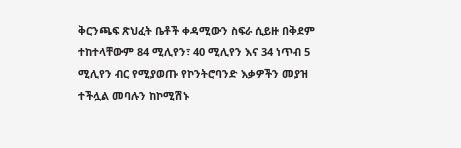ቅርንጫፍ ጽህፈት ቤቶች ቀዳሚውን ስፍራ ሲይዙ በቅደም ተከተላቸውም 84 ሚሊየን፣ 40 ሚሊየን እና 34 ነጥብ 5 ሚሊየን ብር የሚያወጡ የኮንትሮባንድ እቃዎችን መያዝ ተችሏል መባሉን ከኮሚሽኑ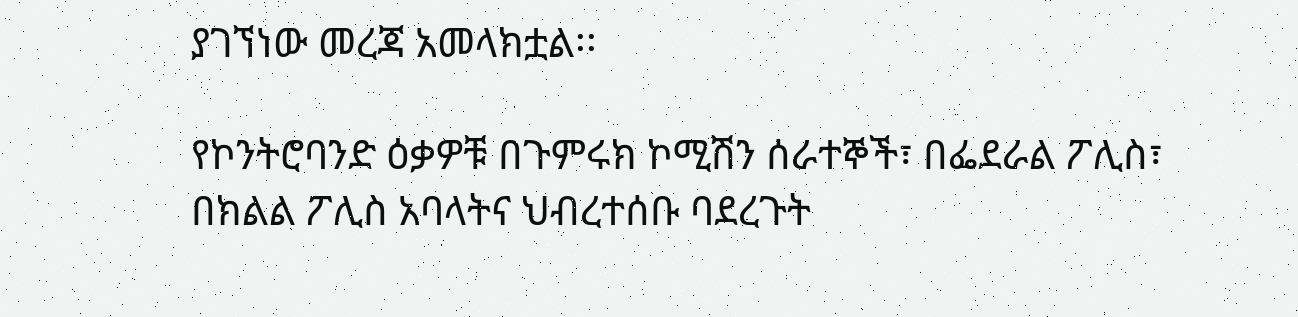ያገኘነው መረጃ አመላክቷል፡፡

የኮንትሮባንድ ዕቃዎቹ በጉምሩክ ኮሚሽን ሰራተኞች፣ በፌደራል ፖሊስ፣ በክልል ፖሊስ አባላትና ህብረተሰቡ ባደረጉት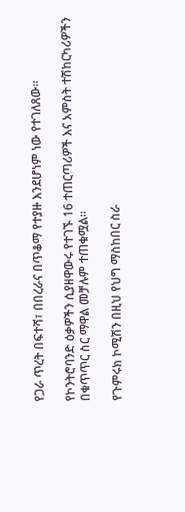የጋራ ጥረት በፍተሻ፣ በበረራና በጥቆማ የተያዙ እንደሆነም ነው የተገለጸው፡፡

የኮንትሮባንድ ዕቃዎችን ሲያዘዋውሩ የተገኙ 16 ተጠርጣሪዎች እና አምስት ተሽከርካሪዎችን በቁጥጥር ስር ማዋል መቻሉም ተጠቁሟል፡፡

የጉምሩክ ኮሚሽን በዚህ የህግ ማስከበር ስራ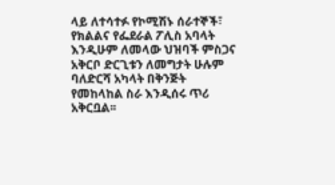ላይ ለተሳተፉ የኮሚሽኑ ሰራተኞች፣ የክልልና የፌደራል ፖሊስ አባላት እንዲሁም ለመላው ህዝባች ምስጋና አቅርቦ ድርጊቱን ለመግታት ሁሉም ባለድርሻ አካላት በቅንጅት የመከላከል ስራ እንዲሰሩ ጥሪ አቅርቧል፡፡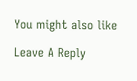You might also like

Leave A Reply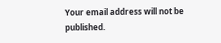Your email address will not be published.